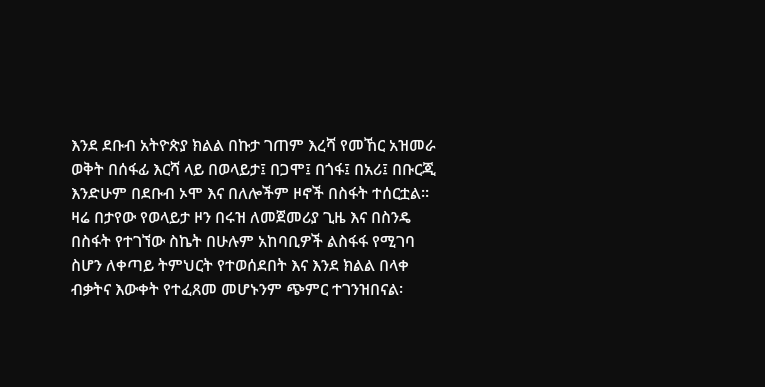እንደ ደቡብ አትዮጵያ ክልል በኩታ ገጠም እረሻ የመኸር አዝመራ ወቅት በሰፋፊ እርሻ ላይ በወላይታ፤ በጋሞ፤ በጎፋ፤ በአሪ፤ በቡርጂ እንድሁም በደቡብ ኦሞ እና በለሎችም ዞኖች በስፋት ተሰርቷል፡፡
ዛሬ በታየው የወላይታ ዞን በሩዝ ለመጀመሪያ ጊዜ እና በስንዴ በስፋት የተገኘው ስኬት በሁሉም አከባቢዎች ልስፋፋ የሚገባ ስሆን ለቀጣይ ትምህርት የተወሰደበት እና እንደ ክልል በላቀ ብቃትና እውቀት የተፈጸመ መሆኑንም ጭምር ተገንዝበናል፡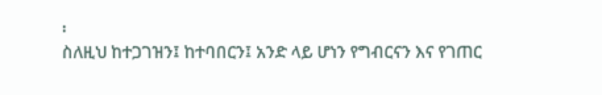፡
ስለዚህ ከተጋገዝን፤ ከተባበርን፤ አንድ ላይ ሆነን የግብርናን እና የገጠር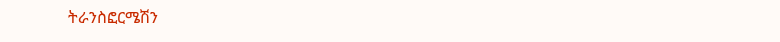ትራንስፎርሜሽን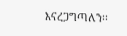እናረጋግጣለን፡፡